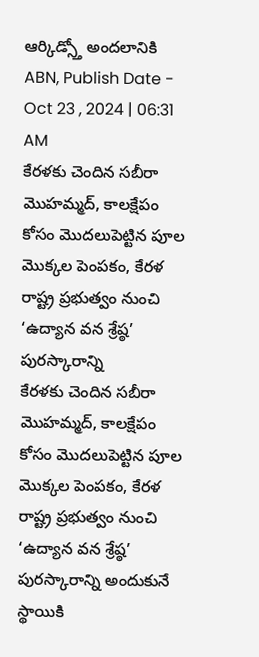ఆర్కిడ్స్తో అందలానికి
ABN, Publish Date - Oct 23 , 2024 | 06:31 AM
కేరళకు చెందిన సబీరా మొహమ్మద్, కాలక్షేపం కోసం మొదలుపెట్టిన పూల మొక్కల పెంపకం, కేరళ రాష్ట్ర ప్రభుత్వం నుంచి ‘ఉద్యాన వన శ్రేష్ఠ’ పురస్కారాన్ని
కేరళకు చెందిన సబీరా మొహమ్మద్, కాలక్షేపం కోసం మొదలుపెట్టిన పూల మొక్కల పెంపకం, కేరళ రాష్ట్ర ప్రభుత్వం నుంచి ‘ఉద్యాన వన శ్రేష్ఠ’ పురస్కారాన్ని అందుకునే స్థాయికి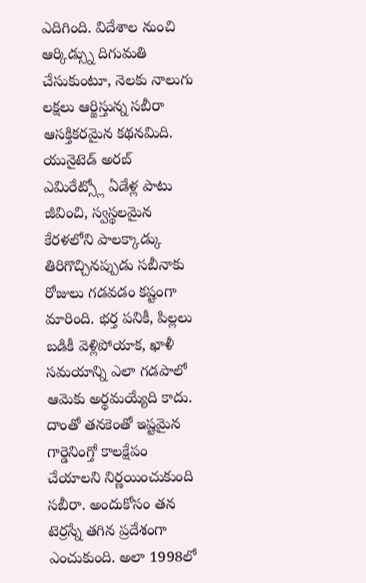ఎదిగింది. విదేశాల నుంచి ఆర్కిడ్స్ను దిగుమతి చేసుకుంటూ, నెలకు నాలుగు లక్షలు ఆర్జిస్తున్న సబీరా ఆసక్తికరమైన కథనమిది.
యునైటెడ్ అరబ్ ఎమిరేట్స్లో ఏడేళ్ల పాటు జీవించి, స్వస్థలమైన కేరళలోని పాలక్కాడ్కు తిరిగొచ్చినప్పుడు సబీనాకు రోజులు గడవడం కష్టంగా మారింది. భర్త పనికీ, పిల్లలు బడికీ వెళ్లిపోయాక, ఖాళీ సమయాన్ని ఎలా గడపాలో ఆమెకు అర్థమయ్యేది కాదు. దాంతో తనకెంతో ఇష్టమైన గార్డెనింగ్తో కాలక్షేపం చేయాలని నిర్ణయించుకుంది సబీరా. అందుకోసం తన టెర్రస్నే తగిన ప్రదేశంగా ఎంచుకుంది. అలా 1998లో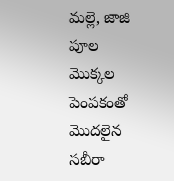మల్లె, జాజి పూల మొక్కల పెంపకంతో మొదలైన సబీరా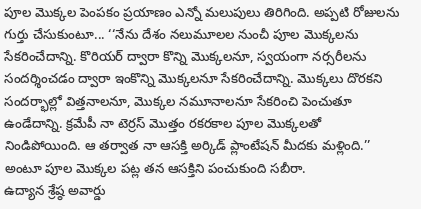పూల మొక్కల పెంపకం ప్రయాణం ఎన్నో మలుపులు తిరిగింది. అప్పటి రోజులను గుర్తు చేసుకుంటూ... ‘‘నేను దేశం నలుమూలల నుంచీ పూల మొక్కలను సేకరించేదాన్ని. కొరియర్ ద్వారా కొన్ని మొక్కలనూ, స్వయంగా నర్సరీలను సందర్శించడం ద్వారా ఇంకొన్ని మొక్కలనూ సేకరించేదాన్ని. మొక్కలు దొరకని సందర్భాల్లో విత్తనాలనూ, మొక్కల నమూనాలనూ సేకరించి పెంచుతూ ఉండేదాన్ని. క్రమేపీ నా టెర్రస్ మొత్తం రకరకాల పూల మొక్కలతో నిండిపోయింది. ఆ తర్వాత నా ఆసక్తి అర్కిడ్ ప్లాంటేషన్ మీదకు మళ్లింది.’’ అంటూ పూల మొక్కల పట్ల తన ఆసక్తిని పంచుకుంది సబీరా.
ఉద్యాన శ్రేష్ఠ అవార్డు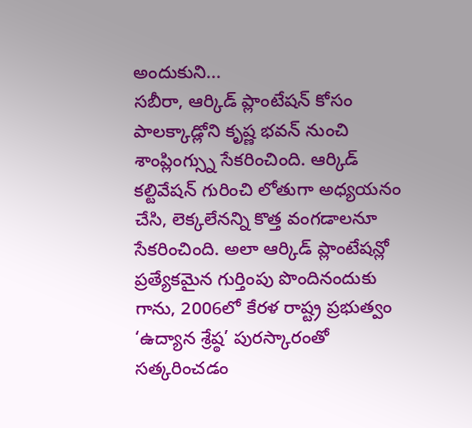అందుకుని...
సబీరా, ఆర్కిడ్ ప్లాంటేషన్ కోసం పాలక్కాడ్లోని కృష్ణ భవన్ నుంచి శాంప్లింగ్స్ను సేకరించింది. ఆర్కిడ్ కల్టివేషన్ గురించి లోతుగా అధ్యయనం చేసి, లెక్కలేనన్ని కొత్త వంగడాలనూ సేకరించింది. అలా ఆర్కిడ్ ప్లాంటేషన్లో ప్రత్యేకమైన గుర్తింపు పొందినందుకు గాను, 2006లో కేరళ రాష్ట్ర ప్రభుత్వం ‘ఉద్యాన శ్రేష్ఠ’ పురస్కారంతో సత్కరించడం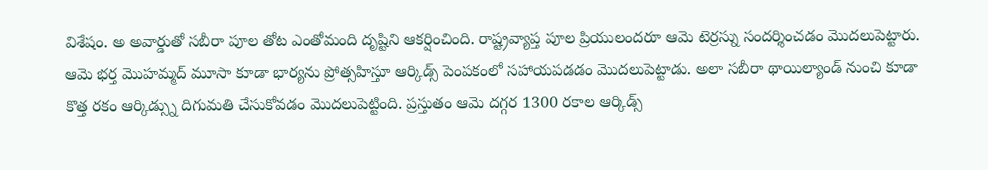విశేషం. అ అవార్డుతో సబీరా పూల తోట ఎంతోమంది దృష్టిని ఆకర్షించింది. రాష్ట్రవ్యాప్త పూల ప్రియులందరూ ఆమె టెర్రస్ను సందర్శించడం మొదలుపెట్టారు. ఆమె భర్త మొహమ్మద్ మూసా కూడా భార్యను ప్రోత్సహిస్తూ ఆర్కిడ్స్ పెంపకంలో సహాయపడడం మొదలుపెట్టాడు. అలా సబీరా థాయిల్యాండ్ నుంచి కూడా కొత్త రకం ఆర్కిడ్స్ను దిగుమతి చేసుకోవడం మొదలుపెట్టింది. ప్రస్తుతం ఆమె దగ్గర 1300 రకాల ఆర్కిడ్స్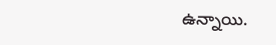ఉన్నాయి.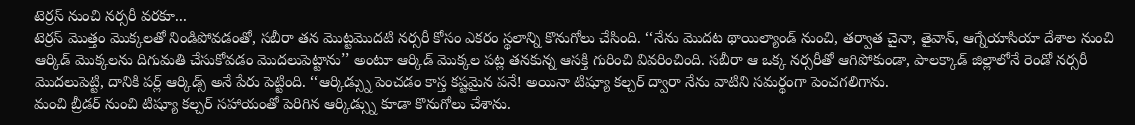టెర్రస్ నుంచి నర్సరీ వరకూ...
టెర్రస్ మొత్తం మొక్కలతో నిండిపోవడంతో, సబీరా తన మొట్టమొదటి నర్సరీ కోసం ఎకరం స్థలాన్ని కొనుగోలు చేసింది. ‘‘నేను మొదట థాయిల్యాండ్ నుంచి, తర్వాత చైనా, తైవాన్, ఆగ్నేయాసియా దేశాల నుంచి ఆర్కిడ్ మొక్కలను దిగుమతి చేసుకోవడం మొదలుపెట్టాను’’ అంటూ ఆర్కిడ్ మొక్కల పట్ల తనకున్న ఆసక్తి గురించి వివరించింది. సబీరా ఆ ఒక్క నర్సరీతో ఆగిపోకుండా, పాలక్కాడ్ జిల్లాలోనే రెండో నర్సరీ మొదలుపెట్టి, దానికి పర్ల్ ఆర్కిడ్స్ అనే పేరు పెట్టింది. ‘‘ఆర్కిడ్స్ను పెంచడం కాస్త కష్టమైన పనే! అయినా టిష్యూ కల్చర్ ద్వారా నేను వాటిని సమర్థంగా పెంచగలిగాను.
మంచి బ్రీడర్ నుంచి టిష్యూ కల్చర్ సహాయంతో పెరిగిన ఆర్కిడ్స్ను కూడా కొనుగోలు చేశాను.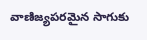వాణిజ్యపరమైన సాగుకు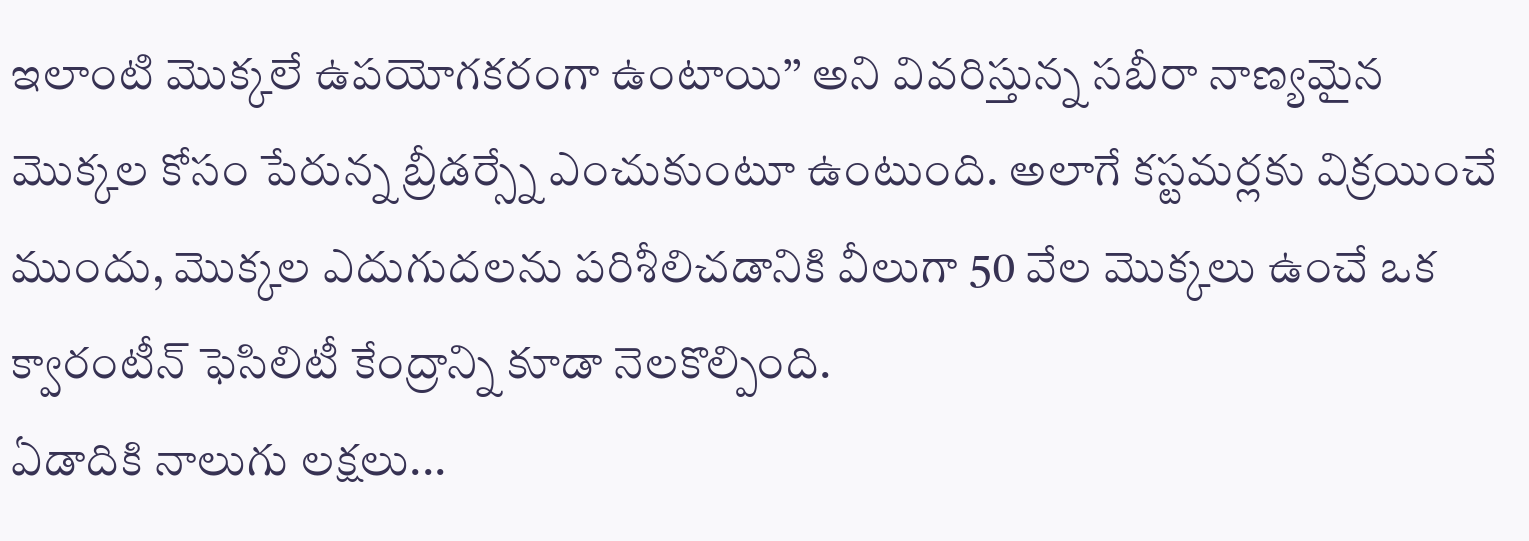ఇలాంటి మొక్కలే ఉపయోగకరంగా ఉంటాయి’’ అని వివరిస్తున్న సబీరా నాణ్యమైన మొక్కల కోసం పేరున్న బ్రీడర్స్నే ఎంచుకుంటూ ఉంటుంది. అలాగే కస్టమర్లకు విక్రయించే ముందు, మొక్కల ఎదుగుదలను పరిశీలిచడానికి వీలుగా 50 వేల మొక్కలు ఉంచే ఒక క్వారంటీన్ ఫెసిలిటీ కేంద్రాన్ని కూడా నెలకొల్పింది.
ఏడాదికి నాలుగు లక్షలు...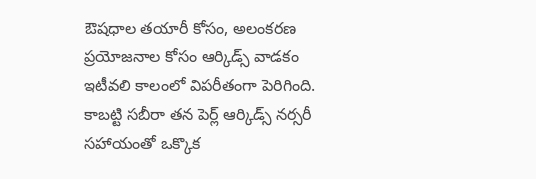ఔషధాల తయారీ కోసం, అలంకరణ ప్రయోజనాల కోసం ఆర్కిడ్స్ వాడకం ఇటీవలి కాలంలో విపరీతంగా పెరిగింది. కాబట్టి సబీరా తన పెర్ల్ ఆర్కిడ్స్ నర్సరీ సహాయంతో ఒక్కొక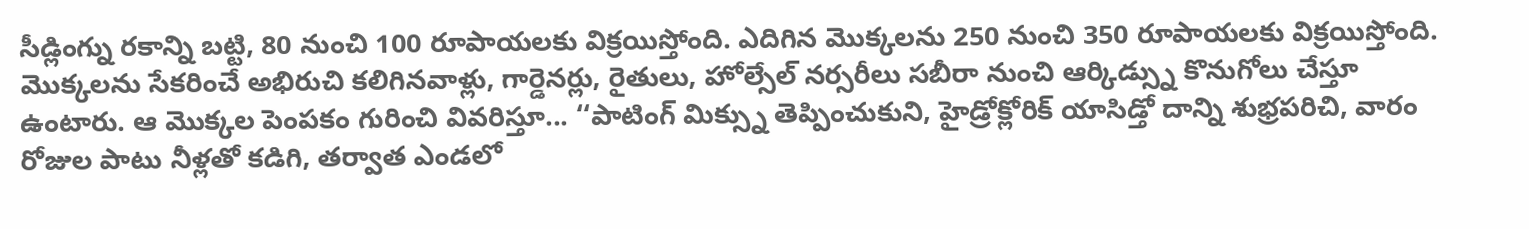సీడ్లింగ్ను రకాన్ని బట్టి, 80 నుంచి 100 రూపాయలకు విక్రయిస్తోంది. ఎదిగిన మొక్కలను 250 నుంచి 350 రూపాయలకు విక్రయిస్తోంది. మొక్కలను సేకరించే అభిరుచి కలిగినవాళ్లు, గార్డెనర్లు, రైతులు, హోల్సేల్ నర్సరీలు సబీరా నుంచి ఆర్కిడ్స్ను కొనుగోలు చేస్తూ ఉంటారు. ఆ మొక్కల పెంపకం గురించి వివరిస్తూ... ‘‘పాటింగ్ మిక్స్ను తెప్పించుకుని, హైడ్రోక్లోరిక్ యాసిడ్తో దాన్ని శుభ్రపరిచి, వారం రోజుల పాటు నీళ్లతో కడిగి, తర్వాత ఎండలో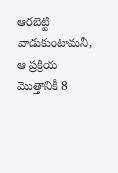ఆరబెట్టి వాడుకుంటామనీ, ఆ ప్రక్రియ మొత్తానికీ 8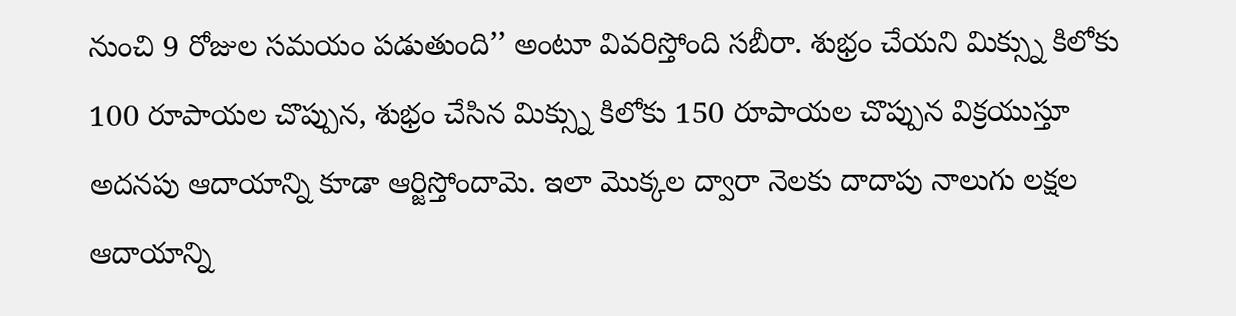నుంచి 9 రోజుల సమయం పడుతుంది’’ అంటూ వివరిస్తోంది సబీరా. శుభ్రం చేయని మిక్స్ను కిలోకు 100 రూపాయల చొప్పున, శుభ్రం చేసిన మిక్స్ను కిలోకు 150 రూపాయల చొప్పున విక్రయుస్తూ అదనపు ఆదాయాన్ని కూడా ఆర్జిస్తోందామె. ఇలా మొక్కల ద్వారా నెలకు దాదాపు నాలుగు లక్షల ఆదాయాన్ని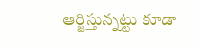ఆర్జిస్తున్నట్టు కూడా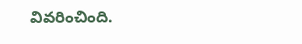వివరించింది.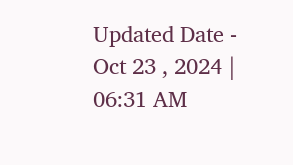Updated Date - Oct 23 , 2024 | 06:31 AM